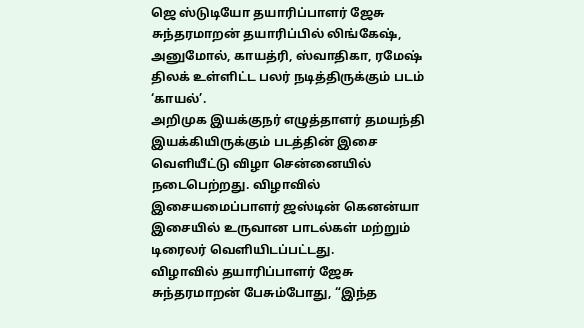ஜெ ஸ்டுடியோ தயாரிப்பாளர் ஜேசு சுந்தரமாறன் தயாரிப்பில் லிங்கேஷ், அனுமோல், காயத்ரி, ஸ்வாதிகா, ரமேஷ் திலக் உள்ளிட்ட பலர் நடித்திருக்கும் படம் ‘காயல்’.
அறிமுக இயக்குநர் எழுத்தாளர் தமயந்தி இயக்கியிருக்கும் படத்தின் இசை வெளியீட்டு விழா சென்னையில் நடைபெற்றது. விழாவில் இசையமைப்பாளர் ஜஸ்டின் கெனன்யா இசையில் உருவான பாடல்கள் மற்றும் டிரைலர் வெளியிடப்பட்டது.
விழாவில் தயாரிப்பாளர் ஜேசு சுந்தரமாறன் பேசும்போது, “இந்த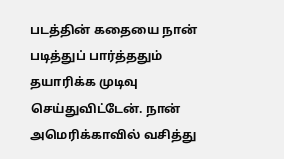படத்தின் கதையை நான் படித்துப் பார்த்ததும் தயாரிக்க முடிவு செய்துவிட்டேன். நான் அமெரிக்காவில் வசித்து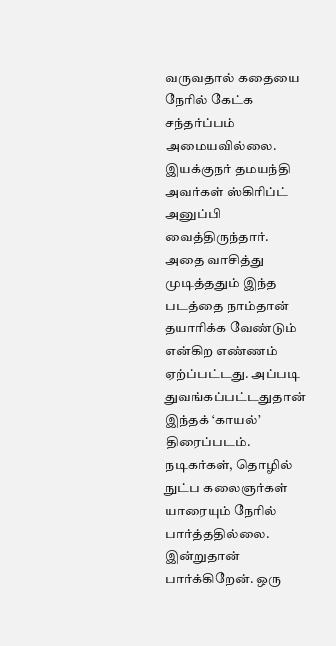வருவதால் கதையை நேரில் கேட்க சந்தர்ப்பம் அமையவில்லை. இயக்குநர் தமயந்தி அவர்கள் ஸ்கிரிப்ட் அனுப்பி வைத்திருந்தார். அதை வாசித்து முடித்ததும் இந்த படத்தை நாம்தான் தயாரிக்க வேண்டும் என்கிற எண்ணம் ஏற்ப்பட்டது. அப்படி துவங்கப்பட்டதுதான் இந்தக் ‘காயல்’ திரைப்படம்.
நடிகர்கள், தொழில் நுட்ப கலைஞர்கள் யாரையும் நேரில் பார்த்ததில்லை. இன்றுதான் பார்க்கிறேன். ஒரு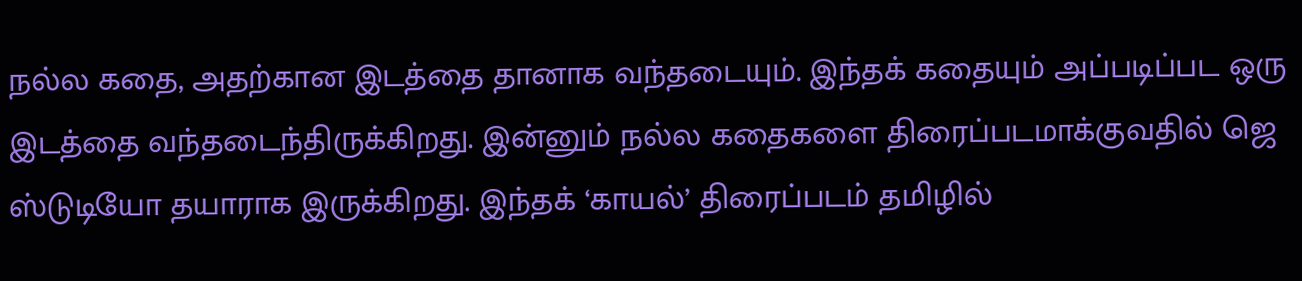நல்ல கதை, அதற்கான இடத்தை தானாக வந்தடையும். இந்தக் கதையும் அப்படிப்பட ஒரு இடத்தை வந்தடைந்திருக்கிறது. இன்னும் நல்ல கதைகளை திரைப்படமாக்குவதில் ஜெ ஸ்டுடியோ தயாராக இருக்கிறது. இந்தக் ‘காயல்’ திரைப்படம் தமிழில்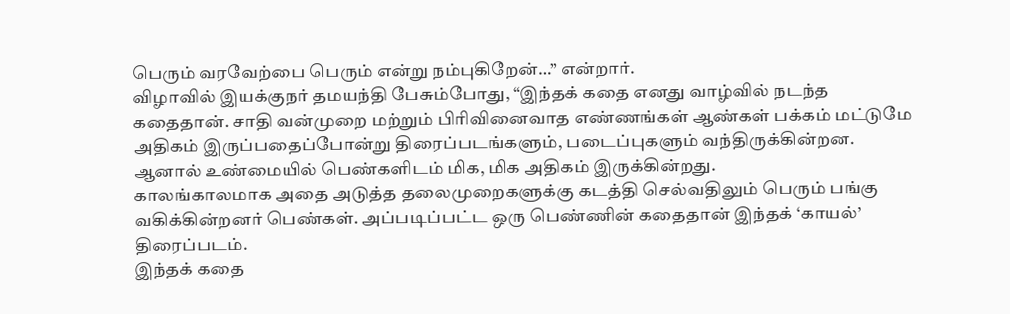பெரும் வரவேற்பை பெரும் என்று நம்புகிறேன்…” என்றார்.
விழாவில் இயக்குநர் தமயந்தி பேசும்போது, “இந்தக் கதை எனது வாழ்வில் நடந்த கதைதான். சாதி வன்முறை மற்றும் பிரிவினைவாத எண்ணங்கள் ஆண்கள் பக்கம் மட்டுமே அதிகம் இருப்பதைப்போன்று திரைப்படங்களும், படைப்புகளும் வந்திருக்கின்றன. ஆனால் உண்மையில் பெண்களிடம் மிக, மிக அதிகம் இருக்கின்றது.
காலங்காலமாக அதை அடுத்த தலைமுறைகளுக்கு கடத்தி செல்வதிலும் பெரும் பங்கு வகிக்கின்றனர் பெண்கள். அப்படிப்பட்ட ஒரு பெண்ணின் கதைதான் இந்தக் ‘காயல்’ திரைப்படம்.
இந்தக் கதை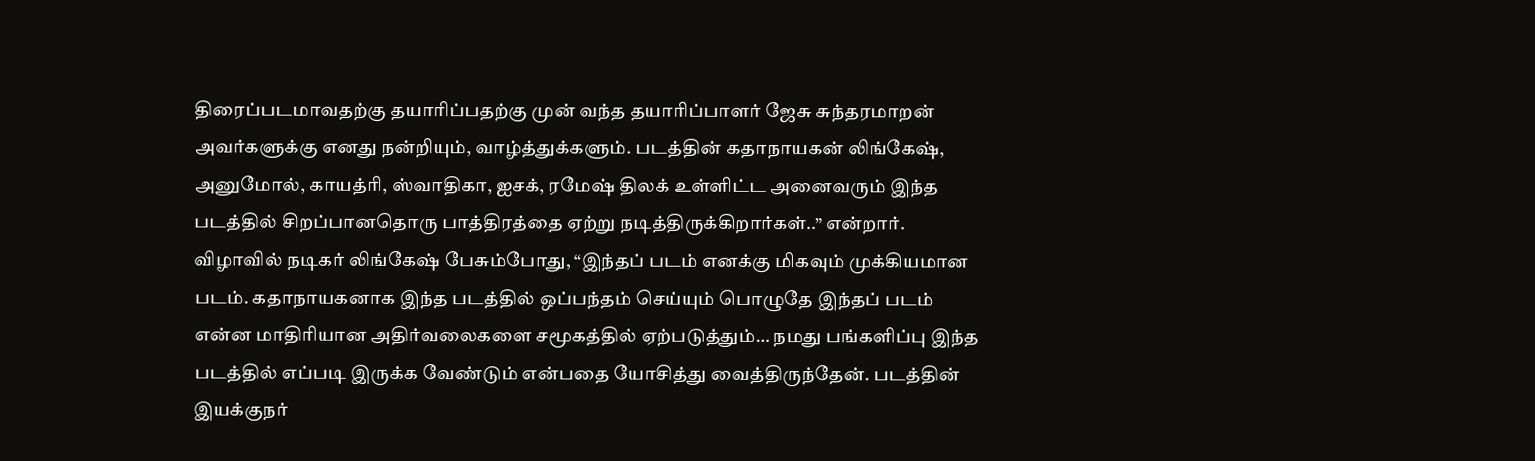திரைப்படமாவதற்கு தயாரிப்பதற்கு முன் வந்த தயாரிப்பாளர் ஜேசு சுந்தரமாறன் அவர்களுக்கு எனது நன்றியும், வாழ்த்துக்களும். படத்தின் கதாநாயகன் லிங்கேஷ், அனுமோல், காயத்ரி, ஸ்வாதிகா, ஐசக், ரமேஷ் திலக் உள்ளிட்ட அனைவரும் இந்த படத்தில் சிறப்பானதொரு பாத்திரத்தை ஏற்று நடித்திருக்கிறார்கள்..” என்றார்.
விழாவில் நடிகர் லிங்கேஷ் பேசும்போது, “இந்தப் படம் எனக்கு மிகவும் முக்கியமான படம். கதாநாயகனாக இந்த படத்தில் ஒப்பந்தம் செய்யும் பொழுதே இந்தப் படம் என்ன மாதிரியான அதிர்வலைகளை சமூகத்தில் ஏற்படுத்தும்… நமது பங்களிப்பு இந்த படத்தில் எப்படி இருக்க வேண்டும் என்பதை யோசித்து வைத்திருந்தேன். படத்தின் இயக்குநர்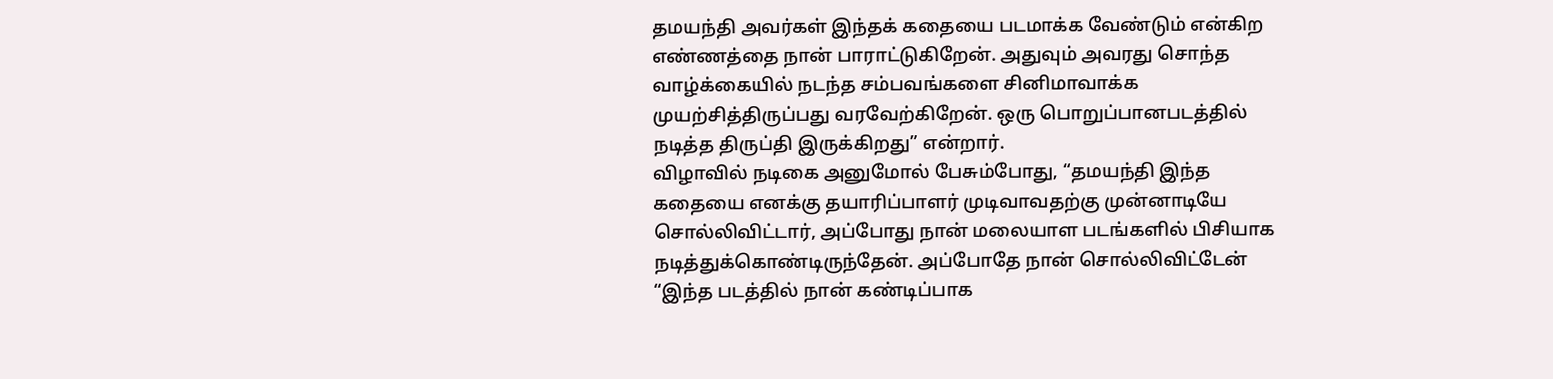தமயந்தி அவர்கள் இந்தக் கதையை படமாக்க வேண்டும் என்கிற எண்ணத்தை நான் பாராட்டுகிறேன். அதுவும் அவரது சொந்த வாழ்க்கையில் நடந்த சம்பவங்களை சினிமாவாக்க முயற்சித்திருப்பது வரவேற்கிறேன். ஒரு பொறுப்பானபடத்தில் நடித்த திருப்தி இருக்கிறது” என்றார்.
விழாவில் நடிகை அனுமோல் பேசும்போது, “தமயந்தி இந்த கதையை எனக்கு தயாரிப்பாளர் முடிவாவதற்கு முன்னாடியே சொல்லிவிட்டார், அப்போது நான் மலையாள படங்களில் பிசியாக நடித்துக்கொண்டிருந்தேன். அப்போதே நான் சொல்லிவிட்டேன் “இந்த படத்தில் நான் கண்டிப்பாக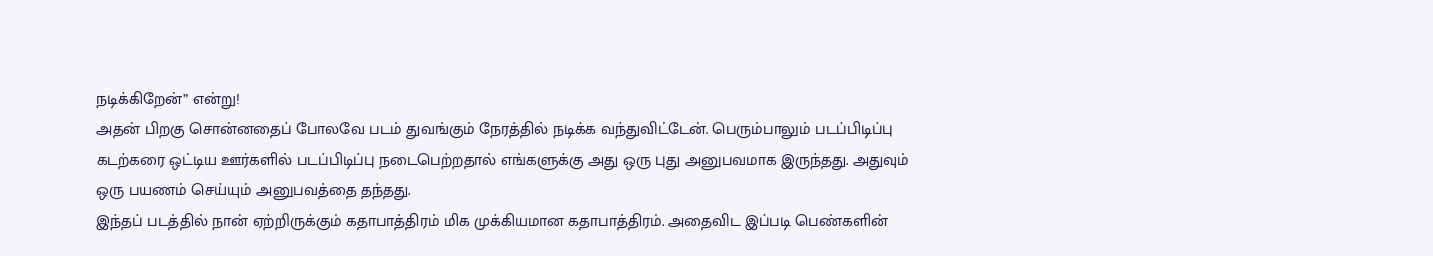நடிக்கிறேன்” என்று!
அதன் பிறகு சொன்னதைப் போலவே படம் துவங்கும் நேரத்தில் நடிக்க வந்துவிட்டேன். பெரும்பாலும் படப்பிடிப்பு கடற்கரை ஒட்டிய ஊர்களில் படப்பிடிப்பு நடைபெற்றதால் எங்களுக்கு அது ஒரு புது அனுபவமாக இருந்தது. அதுவும் ஒரு பயணம் செய்யும் அனுபவத்தை தந்தது.
இந்தப் படத்தில் நான் ஏற்றிருக்கும் கதாபாத்திரம் மிக முக்கியமான கதாபாத்திரம். அதைவிட இப்படி பெண்களின்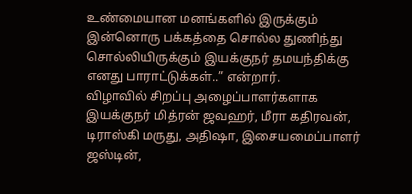உண்மையான மனங்களில் இருக்கும் இன்னொரு பக்கத்தை சொல்ல துணிந்து சொல்லியிருக்கும் இயக்குநர் தமயந்திக்கு எனது பாராட்டுக்கள்..” என்றார்.
விழாவில் சிறப்பு அழைப்பாளர்களாக இயக்குநர் மித்ரன் ஜவஹர், மீரா கதிரவன், டிராஸ்கி மருது, அதிஷா, இசையமைப்பாளர் ஜஸ்டின்,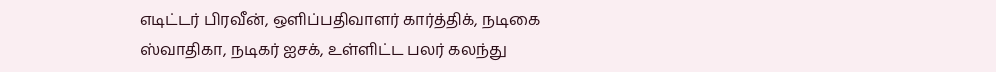எடிட்டர் பிரவீன், ஒளிப்பதிவாளர் கார்த்திக், நடிகை ஸ்வாதிகா, நடிகர் ஐசக், உள்ளிட்ட பலர் கலந்து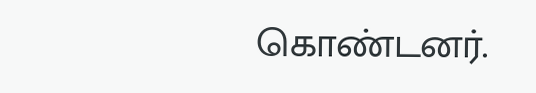கொண்டனர்.